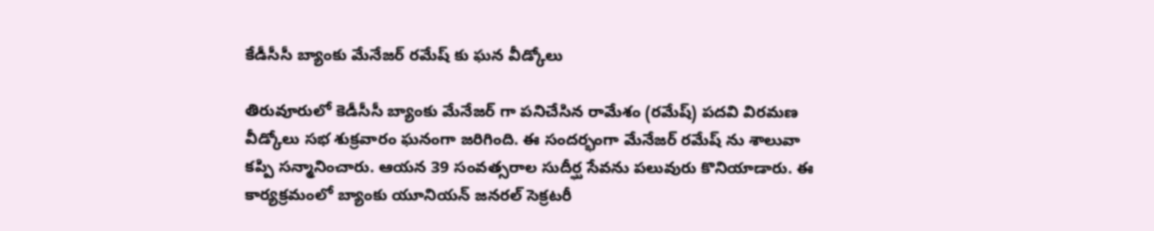కేడీసీసీ బ్యాంకు మేనేజర్ రమేష్ కు ఘన వీడ్కోలు

తిరువూరులో కెడీసీసీ బ్యాంకు మేనేజర్ గా పనిచేసిన రామేశం (రమేష్) పదవి విరమణ వీడ్కోలు సభ శుక్రవారం ఘనంగా జరిగింది. ఈ సందర్భంగా మేనేజర్ రమేష్ ను శాలువా కప్పి సన్మానించారు. ఆయన 39 సంవత్సరాల సుదీర్ఘ సేవను పలువురు కొనియాడారు. ఈ కార్యక్రమంలో బ్యాంకు యూనియన్ జనరల్ సెక్రటరీ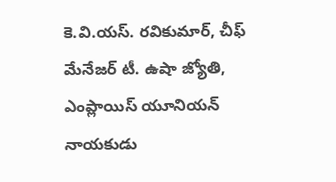కె.వి.యస్. రవికుమార్, చీఫ్ మేనేజర్ టీ. ఉషా జ్యోతి, ఎంప్లాయిస్ యూనియన్ నాయకుడు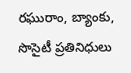రఘురాం, బ్యాంకు, సొసైటీ ప్రతినిధులు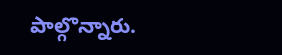పాల్గొన్నారు.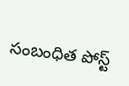సంబంధిత పోస్ట్